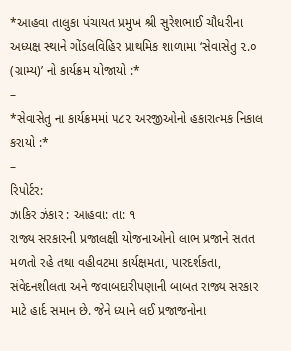*આહવા તાલુકા પંચાયત પ્રમુખ શ્રી સુરેશભાઈ ચૌધરીના અધ્યક્ષ સ્થાને ગોંડલવિહિર પ્રાથમિક શાળામા ‘સેવાસેતુ ૨.૦ (ગ્રામ્ય)’ નો કાર્યક્રમ યોજાયો :*
–
*સેવાસેતુ ના કાર્યક્રમમાં ૫૮૨ અરજીઓનો હકારાત્મક નિકાલ કરાયો :*
–
રિપોર્ટર:
ઝાકિર ઝંકાર : આહવા: તા: ૧
રાજ્ય સરકારની પ્રજાલક્ષી યોજનાઓનો લાભ પ્રજાને સતત મળતો રહે તથા વહીવટમા કાર્યક્ષમતા, પારદર્શકતા, સંવેદનશીલતા અને જવાબદારીપણાની બાબત રાજ્ય સરકાર માટે હાર્દ સમાન છે. જેને ધ્યાને લઈ પ્રજાજનોના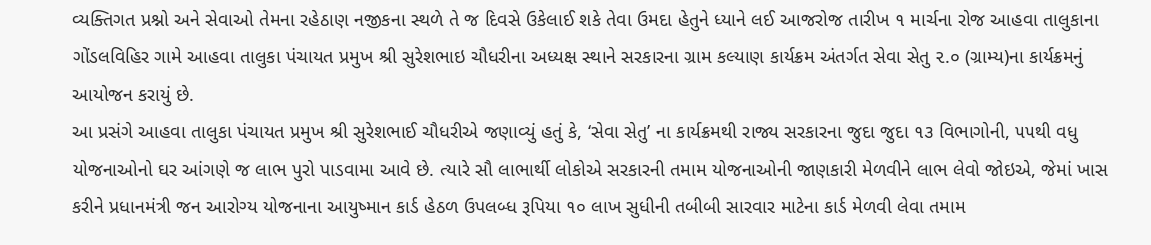વ્યક્તિગત પ્રશ્નો અને સેવાઓ તેમના રહેઠાણ નજીકના સ્થળે તે જ દિવસે ઉકેલાઈ શકે તેવા ઉમદા હેતુને ધ્યાને લઈ આજરોજ તારીખ ૧ માર્ચના રોજ આહવા તાલુકાના ગોંડલવિહિર ગામે આહવા તાલુકા પંચાયત પ્રમુખ શ્રી સુરેશભાઇ ચૌધરીના અધ્યક્ષ સ્થાને સરકારના ગ્રામ કલ્યાણ કાર્યક્રમ અંતર્ગત સેવા સેતુ ૨.૦ (ગ્રામ્ય)ના કાર્યક્રમનું આયોજન કરાયું છે.
આ પ્રસંગે આહવા તાલુકા પંચાયત પ્રમુખ શ્રી સુરેશભાઈ ચૌધરીએ જણાવ્યું હતું કે, ‘સેવા સેતુ’ ના કાર્યક્રમથી રાજ્ય સરકારના જુદા જુદા ૧૩ વિભાગોની, ૫૫થી વધુ યોજનાઓનો ઘર આંગણે જ લાભ પુરો પાડવામા આવે છે. ત્યારે સૌ લાભાર્થી લોકોએ સરકારની તમામ યોજનાઓની જાણકારી મેળવીને લાભ લેવો જોઇએ, જેમાં ખાસ કરીને પ્રધાનમંત્રી જન આરોગ્ય યોજનાના આયુષ્માન કાર્ડ હેઠળ ઉપલબ્ધ રૂપિયા ૧૦ લાખ સુધીની તબીબી સારવાર માટેના કાર્ડ મેળવી લેવા તમામ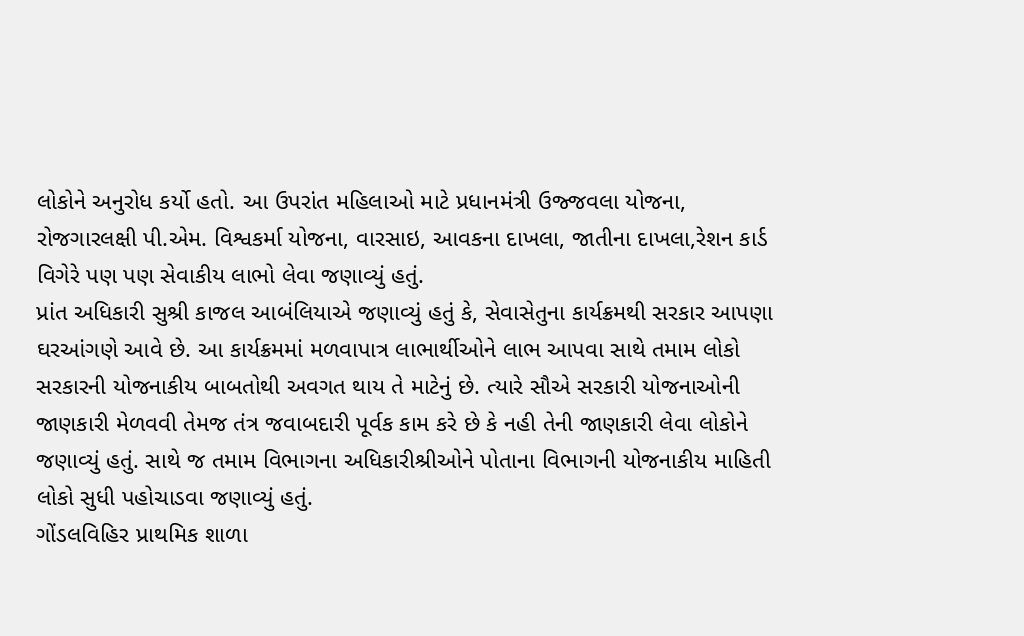લોકોને અનુરોધ કર્યો હતો. આ ઉપરાંત મહિલાઓ માટે પ્રધાનમંત્રી ઉજ્જવલા યોજના, રોજગારલક્ષી પી.એમ. વિશ્વકર્મા યોજના, વારસાઇ, આવકના દાખલા, જાતીના દાખલા,રેશન કાર્ડ વિગેરે પણ પણ સેવાકીય લાભો લેવા જણાવ્યું હતું.
પ્રાંત અધિકારી સુશ્રી કાજલ આબંલિયાએ જણાવ્યું હતું કે, સેવાસેતુના કાર્યક્રમથી સરકાર આપણા ઘરઆંગણે આવે છે. આ કાર્યક્રમમાં મળવાપાત્ર લાભાર્થીઓને લાભ આપવા સાથે તમામ લોકો સરકારની યોજનાકીય બાબતોથી અવગત થાય તે માટેનું છે. ત્યારે સૌએ સરકારી યોજનાઓની જાણકારી મેળવવી તેમજ તંત્ર જવાબદારી પૂર્વક કામ કરે છે કે નહી તેની જાણકારી લેવા લોકોને જણાવ્યું હતું. સાથે જ તમામ વિભાગના અધિકારીશ્રીઓને પોતાના વિભાગની યોજનાકીય માહિતી લોકો સુધી પહોચાડવા જણાવ્યું હતું.
ગોંડલવિહિર પ્રાથમિક શાળા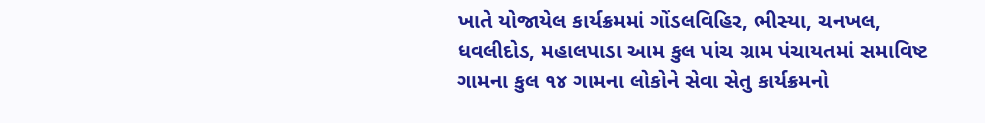ખાતે યોજાયેલ કાર્યક્રમમાં ગોંડલવિહિર, ભીસ્યા, ચનખલ, ધવલીદોડ, મહાલપાડા આમ કુલ પાંચ ગ્રામ પંચાયતમાં સમાવિષ્ટ ગામના કુલ ૧૪ ગામના લોકોને સેવા સેતુ કાર્યક્રમનો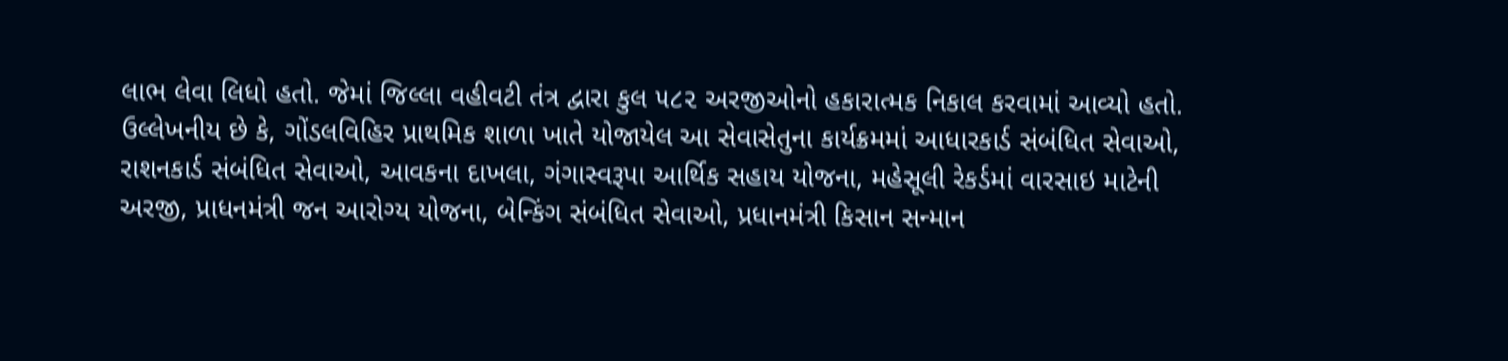લાભ લેવા લિધો હતો. જેમાં જિલ્લા વહીવટી તંત્ર દ્વારા કુલ ૫૮૨ અરજીઓનો હકારાત્મક નિકાલ કરવામાં આવ્યો હતો.
ઉલ્લેખનીય છે કે, ગોંડલવિહિર પ્રાથમિક શાળા ખાતે યોજાયેલ આ સેવાસેતુના કાર્યક્રમમાં આધારકાર્ડ સંબંધિત સેવાઓ, રાશનકાર્ડ સંબંધિત સેવાઓ, આવકના દાખલા, ગંગાસ્વરૂપા આર્થિક સહાય યોજના, મહેસૂલી રેકર્ડમાં વારસાઇ માટેની અરજી, પ્રાધનમંત્રી જન આરોગ્ય યોજના, બેન્કિંગ સંબંધિત સેવાઓ, પ્રધાનમંત્રી કિસાન સન્માન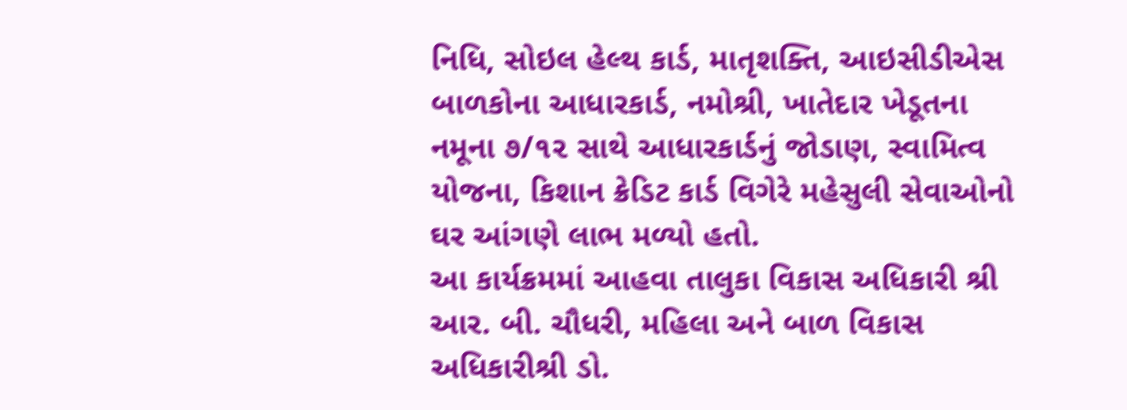નિધિ, સોઇલ હેલ્થ કાર્ડ, માતૃશક્તિ, આઇસીડીએસ બાળકોના આધારકાર્ડ, નમોશ્રી, ખાતેદાર ખેડૂતના નમૂના ૭/૧૨ સાથે આધારકાર્ડનું જોડાણ, સ્વામિત્વ યોજના, કિશાન ક્રેડિટ કાર્ડ વિગેરે મહેસુલી સેવાઓનો ઘર આંગણે લાભ મળ્યો હતો.
આ કાર્યક્રમમાં આહવા તાલુકા વિકાસ અધિકારી શ્રી આર. બી. ચૌધરી, મહિલા અને બાળ વિકાસ અધિકારીશ્રી ડો.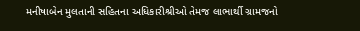મનીષાબેન મુલતાની સહિતના અધિકારીશ્રીઓ તેમજ લાભાર્થી ગ્રામજનો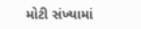મોટી સંખ્યામાં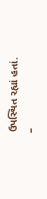ઉપસ્થિત રહ્યાં હતાં.
–